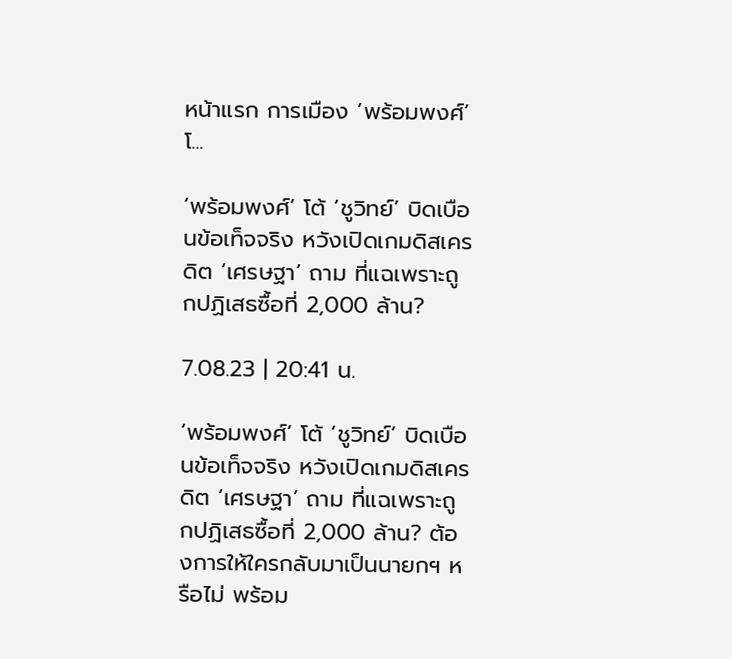หน้าแรก การเมือง ‘พร้อมพงศ์’ โ...

‘พร้อมพงศ์’ โต้ ‘ชูวิทย์’ บิดเบือนข้อเท็จจริง หวังเปิดเกมดิสเครดิต ‘เศรษฐา’ ถาม ที่แฉเพราะถูกปฏิเสธซื้อที่ 2,000 ล้าน?

7.08.23 | 20:41 น.

‘พร้อมพงศ์’ โต้ ‘ชูวิทย์’ บิดเบือนข้อเท็จจริง หวังเปิดเกมดิสเครดิต ‘เศรษฐา’ ถาม ที่แฉเพราะถูกปฏิเสธซื้อที่ 2,000 ล้าน? ต้องการให้ใครกลับมาเป็นนายกฯ หรือไม่ พร้อม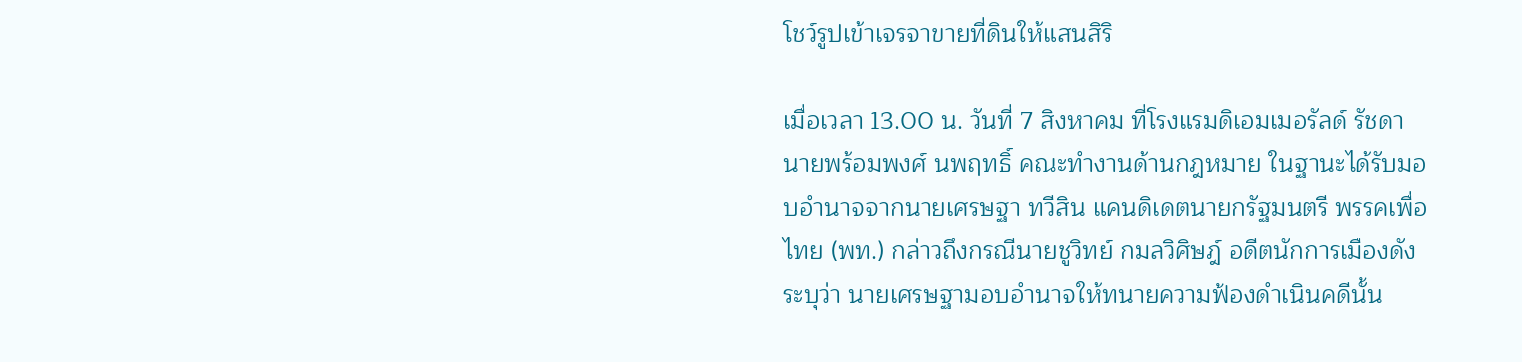โชว์รูปเข้าเจรจาขายที่ดินให้แสนสิริ

เมื่อเวลา 13.00 น. วันที่ 7 สิงหาคม ที่โรงแรมดิเอมเมอรัลด์ รัชดา นายพร้อมพงศ์ นพฤทธิ์ คณะทำงานด้านกฎหมาย ในฐานะได้รับมอบอำนาจจากนายเศรษฐา ทวีสิน แคนดิเดตนายกรัฐมนตรี พรรคเพื่อไทย (พท.) กล่าวถึงกรณีนายชูวิทย์ กมลวิศิษฎ์ อดีตนักการเมืองดัง ระบุว่า นายเศรษฐามอบอำนาจให้ทนายความฟ้องดำเนินคดีนั้น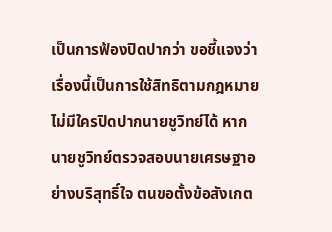เป็นการฟ้องปิดปากว่า ขอชี้แจงว่าเรื่องนี้เป็นการใช้สิทธิตามกฎหมาย ไม่มีใครปิดปากนายชูวิทย์ได้ หากนายชูวิทย์ตรวจสอบนายเศรษฐาอย่างบริสุทธิ์ใจ ตนขอตั้งข้อสังเกต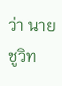ว่า นายชูวิท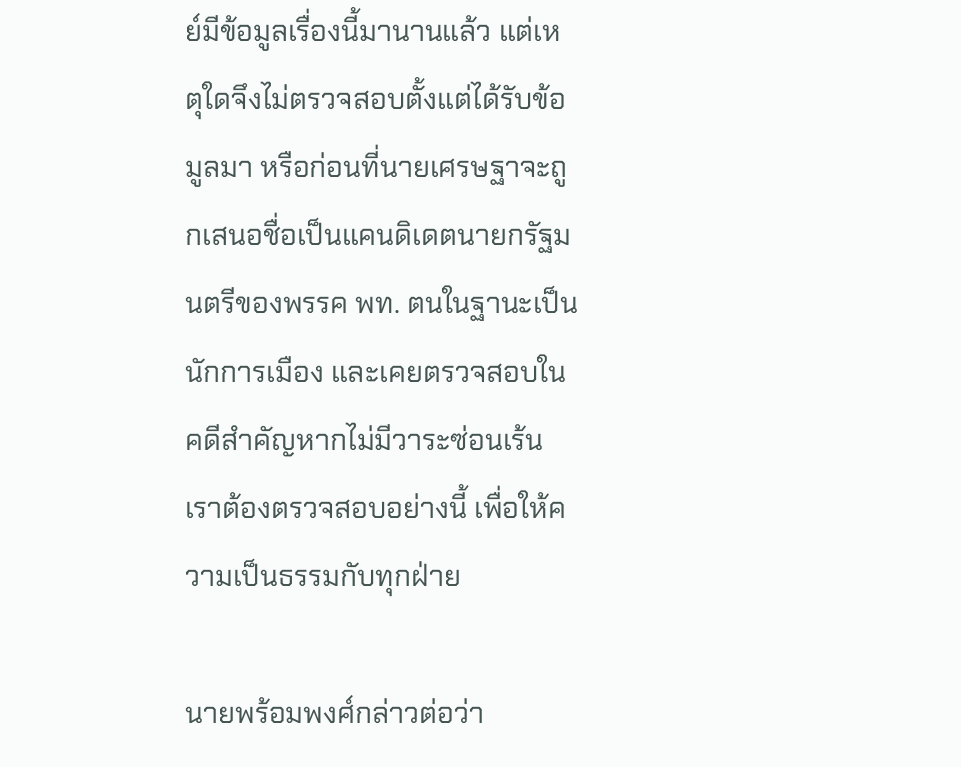ย์มีข้อมูลเรื่องนี้มานานแล้ว แต่เหตุใดจึงไม่ตรวจสอบตั้งแต่ได้รับข้อมูลมา หรือก่อนที่นายเศรษฐาจะถูกเสนอชื่อเป็นแคนดิเดตนายกรัฐมนตรีของพรรค พท. ตนในฐานะเป็นนักการเมือง และเคยตรวจสอบในคดีสำคัญหากไม่มีวาระซ่อนเร้นเราต้องตรวจสอบอย่างนี้ เพื่อให้ความเป็นธรรมกับทุกฝ่าย

นายพร้อมพงศ์กล่าวต่อว่า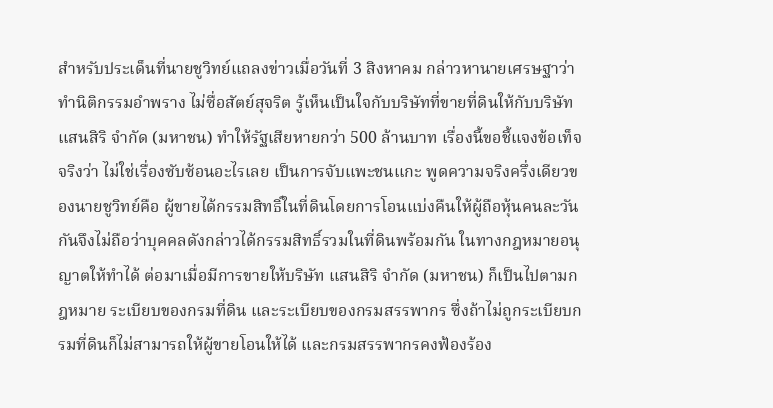สำหรับประเด็นที่นายชูวิทย์แถลงข่าวเมื่อวันที่ 3 สิงหาคม กล่าวหานายเศรษฐาว่าทำนิติกรรมอำพราง ไม่ซื่อสัตย์สุจริต รู้เห็นเป็นใจกับบริษัทที่ขายที่ดินให้กับบริษัท แสนสิริ จำกัด (มหาชน) ทำให้รัฐเสียหายกว่า 500 ล้านบาท เรื่องนี้ขอชี้แจงข้อเท็จจริงว่า ไม่ใช่เรื่องซับซ้อนอะไรเลย เป็นการจับแพะชนแกะ พูดความจริงครึ่งเดียวของนายชูวิทย์คือ ผู้ขายได้กรรมสิทธิ์ในที่ดินโดยการโอนแบ่งคืนให้ผู้ถือหุ้นคนละวันกันจึงไม่ถือว่าบุคคลดังกล่าวได้กรรมสิทธิ์รวมในที่ดินพร้อมกัน ในทางกฎหมายอนุญาตให้ทำได้ ต่อมาเมื่อมีการขายให้บริษัท แสนสิริ จำกัด (มหาชน) ก็เป็นไปตามกฎหมาย ระเบียบของกรมที่ดิน และระเบียบของกรมสรรพากร ซึ่งถ้าไม่ถูกระเบียบกรมที่ดินก็ไม่สามารถให้ผู้ขายโอนให้ได้ และกรมสรรพากรคงฟ้องร้อง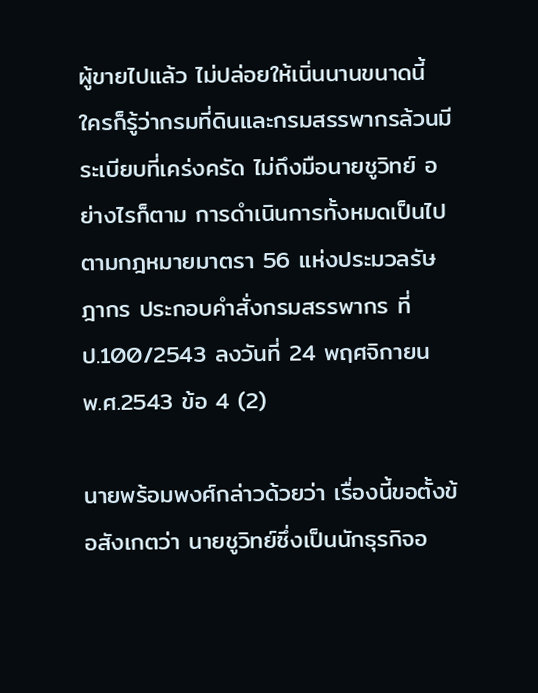ผู้ขายไปแล้ว ไม่ปล่อยให้เนิ่นนานขนาดนี้ ใครก็รู้ว่ากรมที่ดินและกรมสรรพากรล้วนมีระเบียบที่เคร่งครัด ไม่ถึงมือนายชูวิทย์ อย่างไรก็ตาม การดำเนินการทั้งหมดเป็นไปตามกฎหมายมาตรา 56 แห่งประมวลรัษฎากร ประกอบคำสั่งกรมสรรพากร ที่ ป.100/2543 ลงวันที่ 24 พฤศจิกายน พ.ศ.2543 ข้อ 4 (2)

นายพร้อมพงศ์กล่าวด้วยว่า เรื่องนี้ขอตั้งข้อสังเกตว่า นายชูวิทย์ซึ่งเป็นนักธุรกิจอ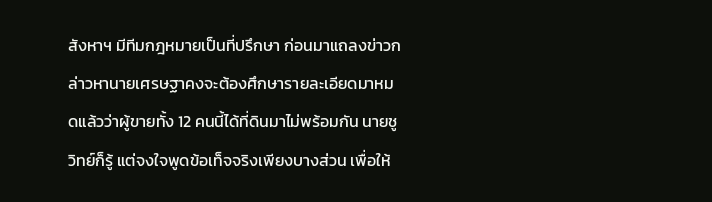สังหาฯ มีทีมกฎหมายเป็นที่ปรึกษา ก่อนมาแถลงข่าวกล่าวหานายเศรษฐาคงจะต้องศึกษารายละเอียดมาหมดแล้วว่าผู้ขายทั้ง 12 คนนี้ได้ที่ดินมาไม่พร้อมกัน นายชูวิทย์ก็รู้ แต่จงใจพูดข้อเท็จจริงเพียงบางส่วน เพื่อให้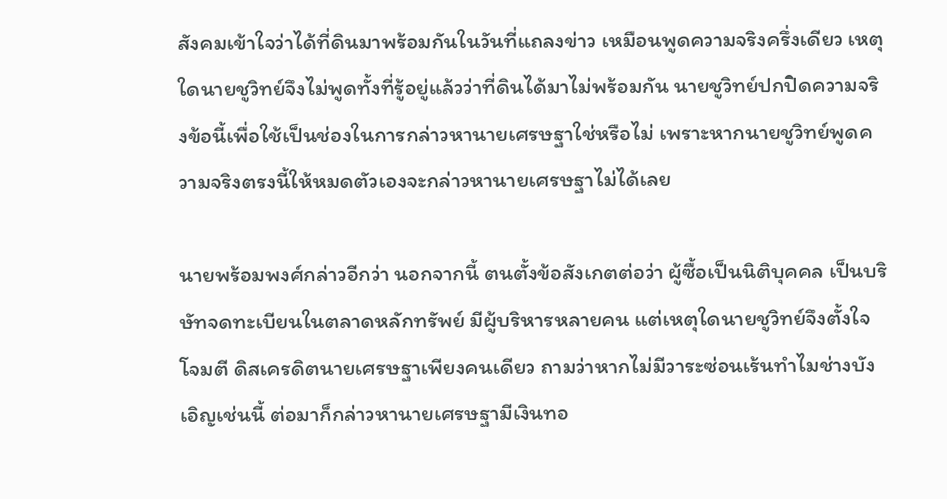สังคมเข้าใจว่าได้ที่ดินมาพร้อมกันในวันที่แถลงข่าว เหมือนพูดความจริงครึ่งเดียว เหตุใดนายชูวิทย์จึงไม่พูดทั้งที่รู้อยู่แล้วว่าที่ดินได้มาไม่พร้อมกัน นายชูวิทย์ปกปิดความจริงข้อนี้เพื่อใช้เป็นช่องในการกล่าวหานายเศรษฐาใช่หรือไม่ เพราะหากนายชูวิทย์พูดความจริงตรงนี้ให้หมดตัวเองจะกล่าวหานายเศรษฐาไม่ได้เลย

นายพร้อมพงศ์กล่าวอีกว่า นอกจากนี้ ตนตั้งข้อสังเกตต่อว่า ผู้ซื้อเป็นนิติบุคคล เป็นบริษัทจดทะเบียนในตลาดหลักทรัพย์ มีผู้บริหารหลายคน แต่เหตุใดนายชูวิทย์จึงตั้งใจโจมตี ดิสเครดิตนายเศรษฐาเพียงคนเดียว ถามว่าหากไม่มีวาระซ่อนเร้นทำไมช่างบังเอิญเช่นนี้ ต่อมาก็กล่าวหานายเศรษฐามีเงินทอ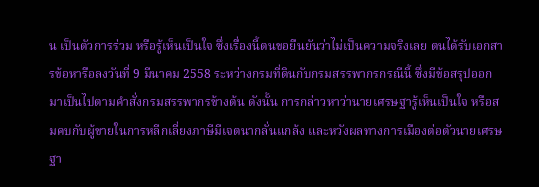น เป็นตัวการร่วม หรือรู้เห็นเป็นใจ ซึ่งเรื่องนี้ตนขอยืนยันว่าไม่เป็นความจริงเลย ตนได้รับเอกสารข้อหารือลงวันที่ 9 มีนาคม 2558 ระหว่างกรมที่ดินกับกรมสรรพากรกรณีนี้ ซึ่งมีข้อสรุปออกมาเป็นไปตามคำสั่งกรมสรรพากรข้างต้น ดังนั้น การกล่าวหาว่านายเศรษฐารู้เห็นเป็นใจ หรือสมคบกับผู้ขายในการหลีกเลี่ยงภาษีมีเจตนากลั่นแกล้ง และหวังผลทางการเมืองต่อตัวนายเศรษฐา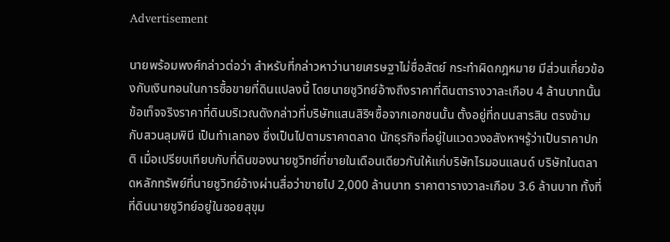Advertisement

นายพร้อมพงศ์กล่าวต่อว่า สำหรับที่กล่าวหาว่านายเศรษฐาไม่ซื่อสัตย์ กระทำผิดกฎหมาย มีส่วนเกี่ยวข้องกับเงินทอนในการซื้อขายที่ดินแปลงนี้ โดยนายชูวิทย์อ้างถึงราคาที่ดินตารางวาละเกือบ 4 ล้านบาทนั้น ข้อเท็จจริงราคาที่ดินบริเวณดังกล่าวที่บริษัทแสนสิริฯซื้อจากเอกชนนั้น ตั้งอยู่ที่ถนนสารสิน ตรงข้ามกับสวนลุมพินี เป็นทำเลทอง ซึ่งเป็นไปตามราคาตลาด นักธุรกิจที่อยู่ในแวดวงอสังหาฯรู้ว่าเป็นราคาปกติ เมื่อเปรียบเทียบกับที่ดินของนายชูวิทย์ที่ขายในเดือนเดียวกันให้แก่บริษัทไรมอนแลนด์ บริษัทในตลาดหลักทรัพย์ที่นายชูวิทย์อ้างผ่านสื่อว่าขายไป 2,000 ล้านบาท ราคาตารางวาละเกือบ 3.6 ล้านบาท ทั้งที่ที่ดินนายชูวิทย์อยู่ในซอยสุขุม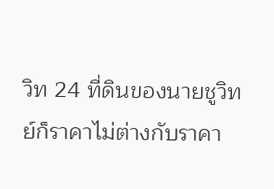วิท 24 ที่ดินของนายชูวิทย์ก็ราคาไม่ต่างกับราคา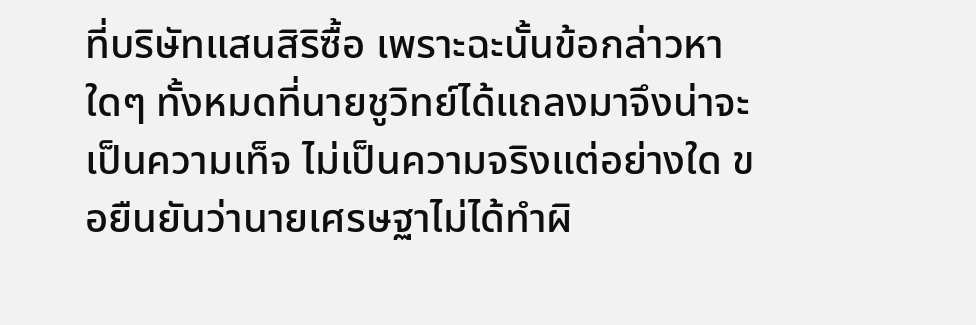ที่บริษัทแสนสิริซื้อ เพราะฉะนั้นข้อกล่าวหาใดๆ ทั้งหมดที่นายชูวิทย์ได้แถลงมาจึงน่าจะเป็นความเท็จ ไม่เป็นความจริงแต่อย่างใด ขอยืนยันว่านายเศรษฐาไม่ได้ทำผิ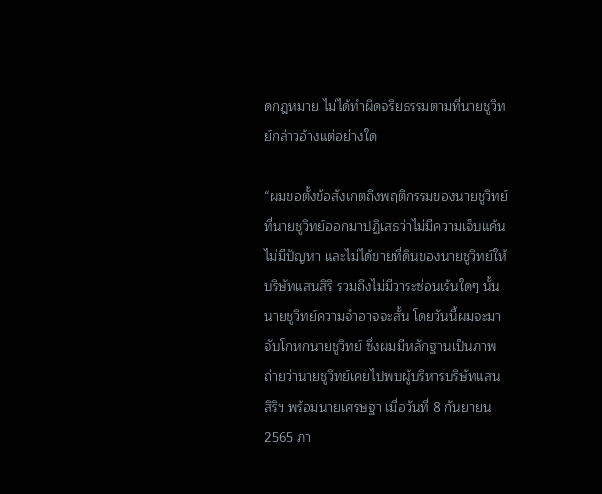ดกฎหมาย ไม่ได้ทำผิดจริยธรรมตามที่นายชูวิทย์กล่าวอ้างแต่อย่างใด

“ผมขอตั้งข้อสังเกตถึงพฤติกรรมของนายชูวิทย์ ที่นายชูวิทย์ออกมาปฏิเสธว่าไม่มีความเจ็บแค้น ไม่มีปัญหา และไม่ได้ขายที่ดินของนายชูวิทย์ให้บริษัทแสนสิริ รวมถึงไม่มีวาระซ่อนเร้นใดๆ นั้น นายชูวิทย์ความจำอาจจะสั้น โดยวันนี้ผมจะมาจับโกหกนายชูวิทย์ ซึ่งผมมีหลักฐานเป็นภาพถ่ายว่านายชูวิทย์เคยไปพบผู้บริหารบริษัทแสนสิริฯ พร้อมนายเศรษฐา เมื่อวันที่ 8 กันยายน 2565 ภา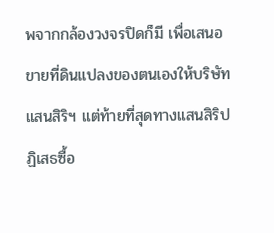พจากกล้องวงจรปิดก็มี เพื่อเสนอขายที่ดินแปลงของตนเองให้บริษัทแสนสิริฯ แต่ท้ายที่สุดทางแสนสิริปฏิเสธซื้อ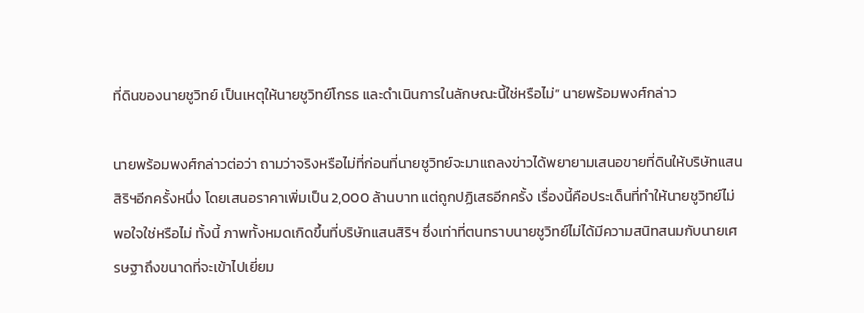ที่ดินของนายชูวิทย์ เป็นเหตุให้นายชูวิทย์โกรธ และดำเนินการในลักษณะนี้ใช่หรือไม่” นายพร้อมพงศ์กล่าว

นายพร้อมพงศ์กล่าวต่อว่า ถามว่าจริงหรือไม่ที่ก่อนที่นายชูวิทย์จะมาแถลงข่าวได้พยายามเสนอขายที่ดินให้บริษัทแสนสิริฯอีกครั้งหนึ่ง โดยเสนอราคาเพิ่มเป็น 2,000 ล้านบาท แต่ถูกปฏิเสธอีกครั้ง เรื่องนี้คือประเด็นที่ทำให้นายชูวิทย์ไม่พอใจใช่หรือไม่ ทั้งนี้ ภาพทั้งหมดเกิดขึ้นที่บริษัทแสนสิริฯ ซึ่งเท่าที่ตนทราบนายชูวิทย์ไม่ได้มีความสนิทสนมกับนายเศรษฐาถึงขนาดที่จะเข้าไปเยี่ยม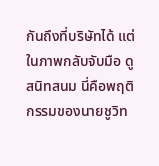กันถึงที่บริษัทได้ แต่ในภาพกลับจับมือ ดูสนิทสนม นี่คือพฤติกรรมของนายชูวิท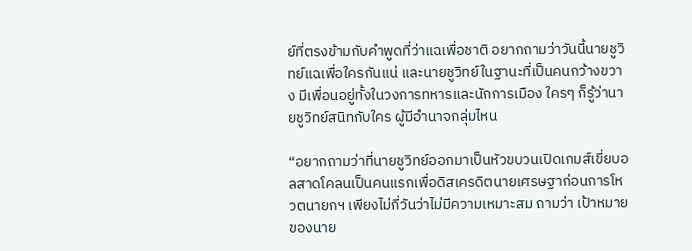ย์ที่ตรงข้ามกับคำพูดที่ว่าแฉเพื่อชาติ อยากถามว่าวันนี้นายชูวิทย์แฉเพื่อใครกันแน่ และนายชูวิทย์ในฐานะที่เป็นคนกว้างขวาง มีเพื่อนอยู่ทั้งในวงการทหารและนักการเมือง ใครๆ ก็รู้ว่านายชูวิทย์สนิทกับใคร ผู้มีอำนาจกลุ่มไหน

“อยากถามว่าที่นายชูวิทย์ออกมาเป็นหัวขบวนเปิดเกมส์เขี่ยบอลสาดโคลนเป็นคนแรกเพื่อดิสเครดิตนายเศรษฐาก่อนการโหวตนายกฯ เพียงไม่กี่วันว่าไม่มีความเหมาะสม ถามว่า เป้าหมายของนาย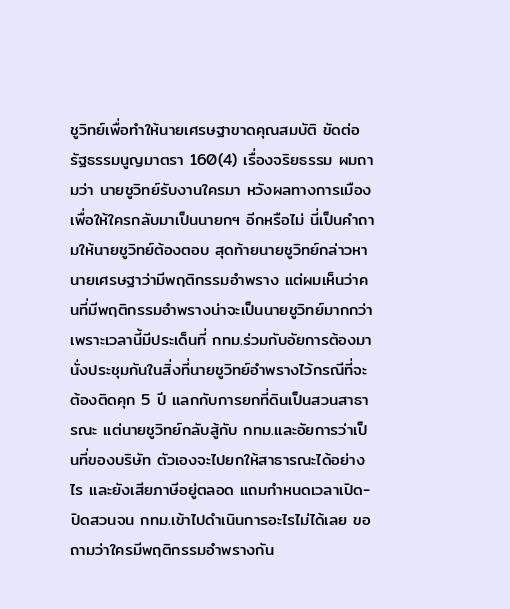ชูวิทย์เพื่อทำให้นายเศรษฐาขาดคุณสมบัติ ขัดต่อรัฐธรรมนูญมาตรา 160(4) เรื่องจริยธรรม ผมถามว่า นายชูวิทย์รับงานใครมา หวังผลทางการเมืองเพื่อให้ใครกลับมาเป็นนายกฯ อีกหรือไม่ นี่เป็นคำถามให้นายชูวิทย์ต้องตอบ สุดท้ายนายชูวิทย์กล่าวหานายเศรษฐาว่ามีพฤติกรรมอำพราง แต่ผมเห็นว่าคนที่มีพฤติกรรมอำพรางน่าจะเป็นนายชูวิทย์มากกว่า เพราะเวลานี้มีประเด็นที่ กทม.ร่วมกับอัยการต้องมานั่งประชุมกันในสิ่งที่นายชูวิทย์อำพรางไว้กรณีที่จะต้องติดคุก 5 ปี แลกกับการยกที่ดินเป็นสวนสาธารณะ แต่นายชูวิทย์กลับสู้กับ กทม.และอัยการว่าเป็นที่ของบริษัท ตัวเองจะไปยกให้สาธารณะได้อย่างไร และยังเสียภาษีอยู่ตลอด แถมกำหนดเวลาเปิด-ปิดสวนจน กทม.เข้าไปดำเนินการอะไรไม่ได้เลย ขอถามว่าใครมีพฤติกรรมอำพรางกัน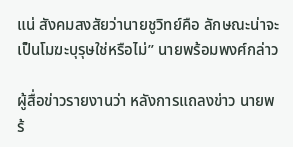แน่ สังคมสงสัยว่านายชูวิทย์คือ ลักษณะน่าจะเป็นโมฆะบุรุษใช่หรือไม่” นายพร้อมพงศ์กล่าว

ผู้สื่อข่าวรายงานว่า หลังการแถลงข่าว นายพร้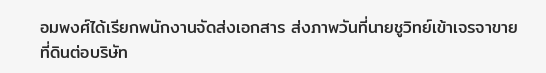อมพงศ์ได้เรียกพนักงานจัดส่งเอกสาร ส่งภาพวันที่นายชูวิทย์เข้าเจรจาขายที่ดินต่อบริษัท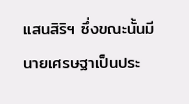แสนสิริฯ ซึ่งขณะนั้นมีนายเศรษฐาเป็นประ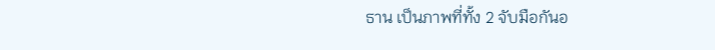ธาน เป็นภาพที่ทั้ง 2 จับมือกันอ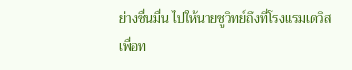ย่างชื่นมื่น ไปให้นายชูวิทย์ถึงที่โรงแรมเดวิสเพื่อท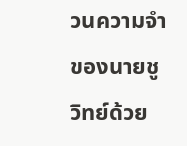วนความจำของนายชูวิทย์ด้วย